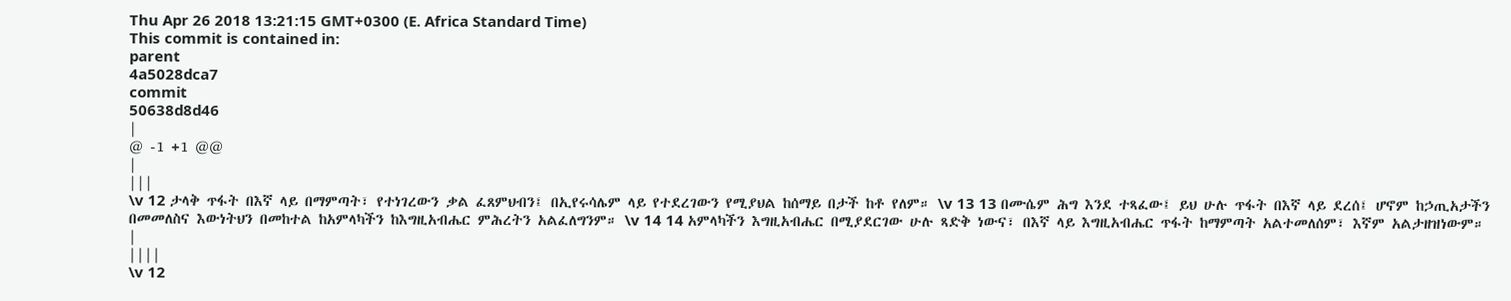Thu Apr 26 2018 13:21:15 GMT+0300 (E. Africa Standard Time)
This commit is contained in:
parent
4a5028dca7
commit
50638d8d46
|
@ -1 +1 @@
|
|||
\v 12 ታላቅ ጥፋት በእኛ ላይ በማምጣት፣ የተነገረውን ቃል ፈጸምህብን፤ በኢየሩሳሌም ላይ የተደረገውን የሚያህል ከሰማይ በታች ከቶ የለም። \v 13 13 በሙሴም ሕግ እንደ ተጻፈው፤ ይህ ሁሉ ጥፋት በእኛ ላይ ደረሰ፤ ሆኖም ከኃጢአታችን በመመለስና እውነትህን በመከተል ከአምላካችን ከእግዚአብሔር ምሕረትን አልፈለግንም። \v 14 14 አምላካችን እግዚአብሔር በሚያደርገው ሁሉ ጻድቅ ነውና፣ በእኛ ላይ እግዚአብሔር ጥፋት ከማምጣት አልተመለሰም፣ እኛም አልታዘዝነውም።
|
||||
\v 12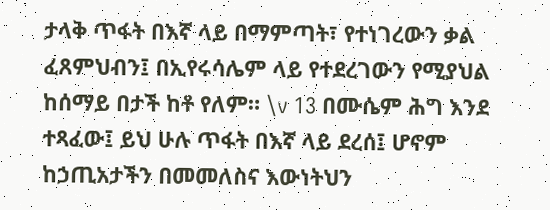ታላቅ ጥፋት በእኛ ላይ በማምጣት፣ የተነገረውን ቃል ፈጸምህብን፤ በኢየሩሳሌም ላይ የተደረገውን የሚያህል ከሰማይ በታች ከቶ የለም። \v 13 በሙሴም ሕግ እንደ ተጻፈው፤ ይህ ሁሉ ጥፋት በእኛ ላይ ደረሰ፤ ሆኖም ከኃጢአታችን በመመለስና እውነትህን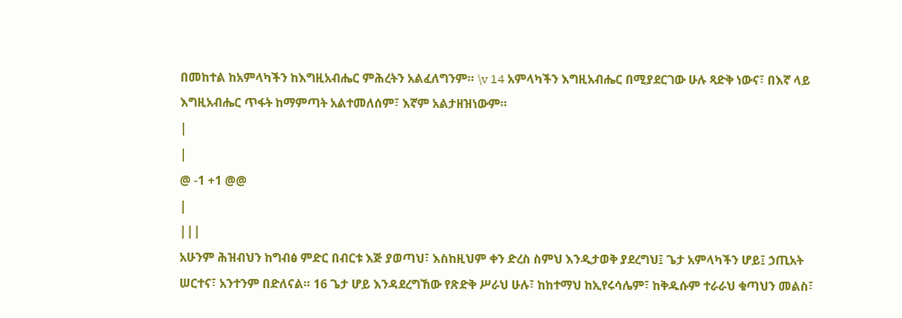በመከተል ከአምላካችን ከእግዚአብሔር ምሕረትን አልፈለግንም። \v 14 አምላካችን እግዚአብሔር በሚያደርገው ሁሉ ጻድቅ ነውና፣ በእኛ ላይ እግዚአብሔር ጥፋት ከማምጣት አልተመለሰም፣ እኛም አልታዘዝነውም።
|
|
@ -1 +1 @@
|
|||
አሁንም ሕዝብህን ከግብፅ ምድር በብርቱ እጅ ያወጣህ፣ እስከዚህም ቀን ድረስ ስምህ እንዲታወቅ ያደረግህ፤ ጌታ አምላካችን ሆይ፤ ኃጢአት ሠርተና፣ አንተንም በድለናል። 16 ጌታ ሆይ እንዳደረግኸው የጽድቅ ሥራህ ሁሉ፣ ከከተማህ ከኢየሩሳሌም፣ ከቅዱሱም ተራራህ ቁጣህን መልስ፣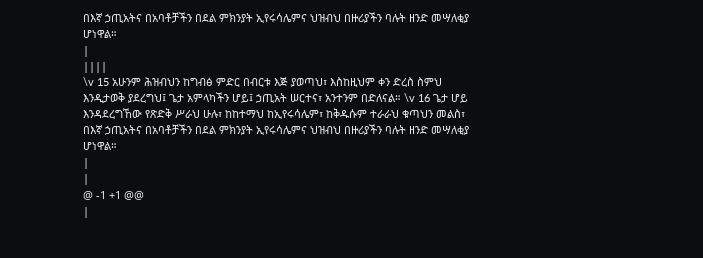በእኛ ኃጢአትና በአባቶቻችን በደል ምክንያት ኢየሩሳሌምና ህዝብህ በዙሪያችን ባሉት ዘንድ መሣለቂያ ሆነዋል።
|
||||
\v 15 አሁንም ሕዝብህን ከግብፅ ምድር በብርቱ እጅ ያወጣህ፣ እስከዚህም ቀን ድረስ ስምህ እንዲታወቅ ያደረግህ፤ ጌታ አምላካችን ሆይ፤ ኃጢአት ሠርተና፣ አንተንም በድለናል። \v 16 ጌታ ሆይ እንዳደረግኸው የጽድቅ ሥራህ ሁሉ፣ ከከተማህ ከኢየሩሳሌም፣ ከቅዱሱም ተራራህ ቁጣህን መልስ፣ በእኛ ኃጢአትና በአባቶቻችን በደል ምክንያት ኢየሩሳሌምና ህዝብህ በዙሪያችን ባሉት ዘንድ መሣለቂያ ሆነዋል።
|
|
@ -1 +1 @@
|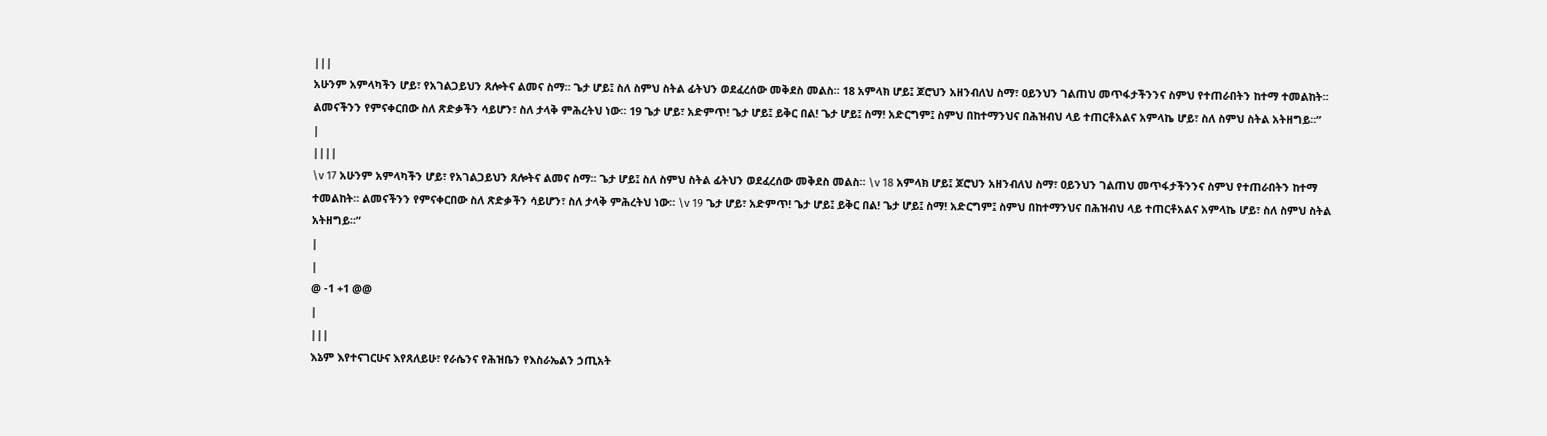|||
አሁንም አምላካችን ሆይ፣ የአገልጋይህን ጸሎትና ልመና ስማ። ጌታ ሆይ፤ ስለ ስምህ ስትል ፊትህን ወደፈረሰው መቅደስ መልስ። 18 አምላክ ሆይ፤ ጆሮህን አዘንብለህ ስማ፣ ዐይንህን ገልጠህ መጥፋታችንንና ስምህ የተጠራበትን ከተማ ተመልከት። ልመናችንን የምናቀርበው ስለ ጽድቃችን ሳይሆን፣ ስለ ታላቅ ምሕረትህ ነው። 19 ጌታ ሆይ፣ አድምጥ! ጌታ ሆይ፤ ይቅር በል! ጌታ ሆይ፤ ስማ! አድርግም፤ ስምህ በከተማንህና በሕዝብህ ላይ ተጠርቶአልና አምላኬ ሆይ፣ ስለ ስምህ ስትል አትዘግይ።”
|
||||
\v 17 አሁንም አምላካችን ሆይ፣ የአገልጋይህን ጸሎትና ልመና ስማ። ጌታ ሆይ፤ ስለ ስምህ ስትል ፊትህን ወደፈረሰው መቅደስ መልስ። \v 18 አምላክ ሆይ፤ ጆሮህን አዘንብለህ ስማ፣ ዐይንህን ገልጠህ መጥፋታችንንና ስምህ የተጠራበትን ከተማ ተመልከት። ልመናችንን የምናቀርበው ስለ ጽድቃችን ሳይሆን፣ ስለ ታላቅ ምሕረትህ ነው። \v 19 ጌታ ሆይ፣ አድምጥ! ጌታ ሆይ፤ ይቅር በል! ጌታ ሆይ፤ ስማ! አድርግም፤ ስምህ በከተማንህና በሕዝብህ ላይ ተጠርቶአልና አምላኬ ሆይ፣ ስለ ስምህ ስትል አትዘግይ።”
|
|
@ -1 +1 @@
|
|||
እኔም እየተናገርሁና እየጸለይሁ፣ የራሴንና የሕዝቤን የእስራኤልን ኃጢአት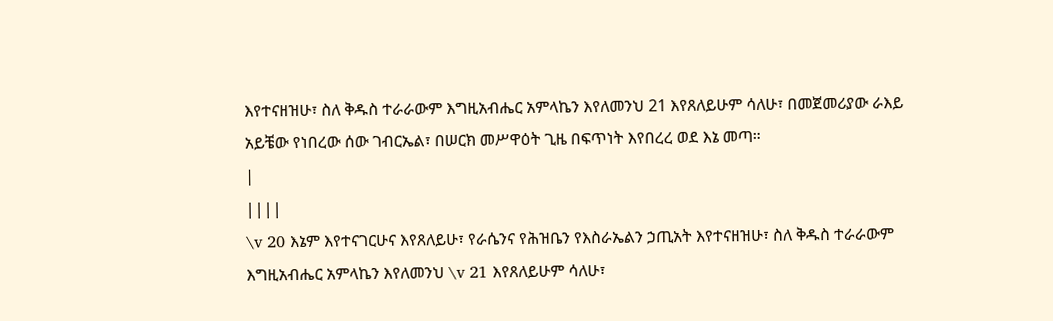እየተናዘዝሁ፣ ስለ ቅዱስ ተራራውም እግዚአብሔር አምላኬን እየለመንህ 21 እየጸለይሁም ሳለሁ፣ በመጀመሪያው ራእይ አይቼው የነበረው ሰው ገብርኤል፣ በሠርክ መሥዋዕት ጊዜ በፍጥነት እየበረረ ወደ እኔ መጣ።
|
||||
\v 20 እኔም እየተናገርሁና እየጸለይሁ፣ የራሴንና የሕዝቤን የእስራኤልን ኃጢአት እየተናዘዝሁ፣ ስለ ቅዱስ ተራራውም እግዚአብሔር አምላኬን እየለመንህ \v 21 እየጸለይሁም ሳለሁ፣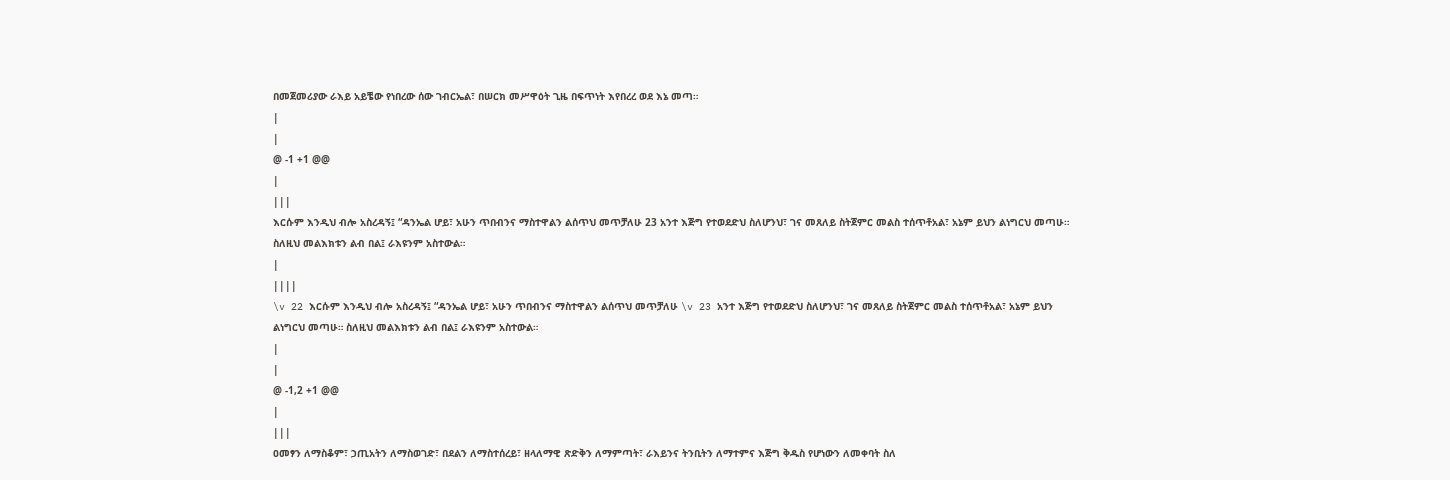በመጀመሪያው ራእይ አይቼው የነበረው ሰው ገብርኤል፣ በሠርክ መሥዋዕት ጊዜ በፍጥነት እየበረረ ወደ እኔ መጣ።
|
|
@ -1 +1 @@
|
|||
እርሱም እንዲህ ብሎ አስረዳኝ፤ “ዳንኤል ሆይ፣ አሁን ጥበብንና ማስተዋልን ልሰጥህ መጥቻለሁ 23 አንተ እጅግ የተወደድህ ስለሆንህ፣ ገና መጸለይ ስትጀምር መልስ ተሰጥቶአል፣ አኔም ይህን ልነግርህ መጣሁ። ስለዚህ መልእክቱን ልብ በል፤ ራእዩንም አስተውል።
|
||||
\v 22 እርሱም እንዲህ ብሎ አስረዳኝ፤ “ዳንኤል ሆይ፣ አሁን ጥበብንና ማስተዋልን ልሰጥህ መጥቻለሁ \v 23 አንተ እጅግ የተወደድህ ስለሆንህ፣ ገና መጸለይ ስትጀምር መልስ ተሰጥቶአል፣ አኔም ይህን ልነግርህ መጣሁ። ስለዚህ መልእክቱን ልብ በል፤ ራእዩንም አስተውል።
|
|
@ -1,2 +1 @@
|
|||
ዐመፃን ለማስቆም፣ ኃጢአትን ለማስወገድ፣ በደልን ለማስተሰረይ፣ ዘላለማዊ ጽድቅን ለማምጣት፣ ራእይንና ትንቢትን ለማተምና እጅግ ቅዱስ የሆነውን ለመቀባት ስለ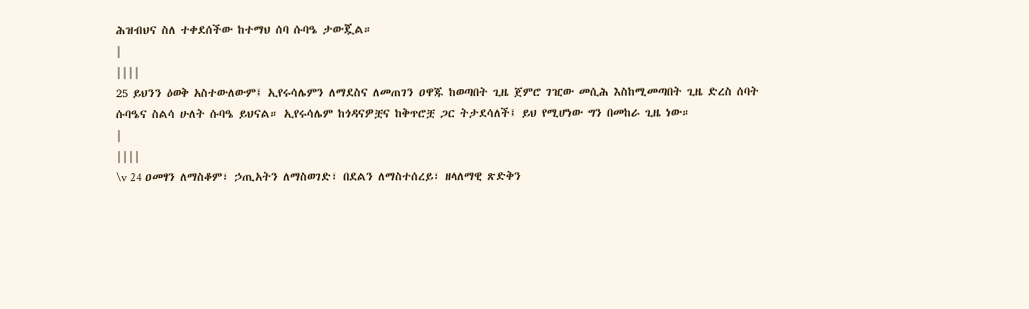ሕዝብህና ስለ ተቀደሰችው ከተማህ ሰባ ሱባዔ ታውጇል።
|
||||
25 ይህንን ዕወቅ አስተውለውም፤ ኢየሩሳሌምን ለማደስና ለመጠገን ዐዋጁ ከወጣበት ጊዜ ጀምሮ ገዢው መሲሕ እስከሚመጣበት ጊዜ ድረስ ሰባት ሱባዔና ስልሳ ሁለት ሱባዔ ይህናል። ኢየሩሳሌም ከጎዳናዎቿና ከቅጥሮቿ ጋር ትታደሳለች፤ ይህ የሚሆነው ግን በመከራ ጊዜ ነው።
|
||||
\v 24 ዐመፃን ለማስቆም፣ ኃጢአትን ለማስወገድ፣ በደልን ለማስተሰረይ፣ ዘላለማዊ ጽድቅን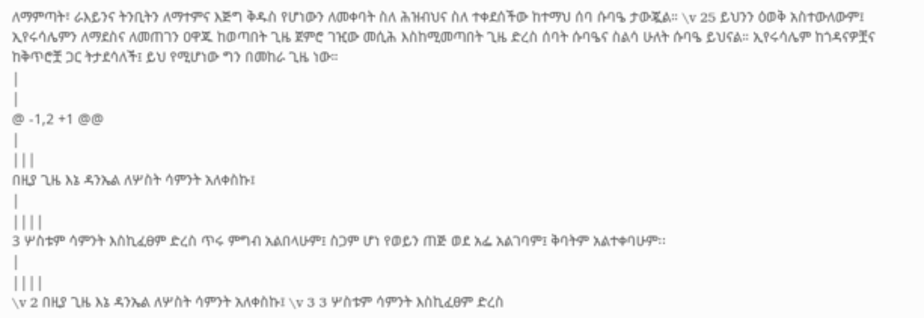ለማምጣት፣ ራእይንና ትንቢትን ለማተምና እጅግ ቅዱስ የሆነውን ለመቀባት ስለ ሕዝብህና ስለ ተቀደሰችው ከተማህ ሰባ ሱባዔ ታውጇል። \v 25 ይህንን ዕወቅ አስተውለውም፤ ኢየሩሳሌምን ለማደስና ለመጠገን ዐዋጁ ከወጣበት ጊዜ ጀምሮ ገዢው መሲሕ እስከሚመጣበት ጊዜ ድረስ ሰባት ሱባዔና ስልሳ ሁለት ሱባዔ ይህናል። ኢየሩሳሌም ከጎዳናዎቿና ከቅጥሮቿ ጋር ትታደሳለች፤ ይህ የሚሆነው ግን በመከራ ጊዜ ነው።
|
|
@ -1,2 +1 @@
|
|||
በዚያ ጊዜ እኔ ዳንኤል ለሦስት ሳምንት አለቀስኩ፤
|
||||
3 ሦስቱም ሳምንት እስኪፈፀም ድረስ ጥሩ ምግብ አልበላሁም፤ ስጋም ሆነ የወይን ጠጅ ወደ አፌ አልገባም፤ ቅባትም አልተቀባሁም፡፡
|
||||
\v 2 በዚያ ጊዜ እኔ ዳንኤል ለሦስት ሳምንት አለቀስኩ፤ \v 3 3 ሦስቱም ሳምንት እስኪፈፀም ድረስ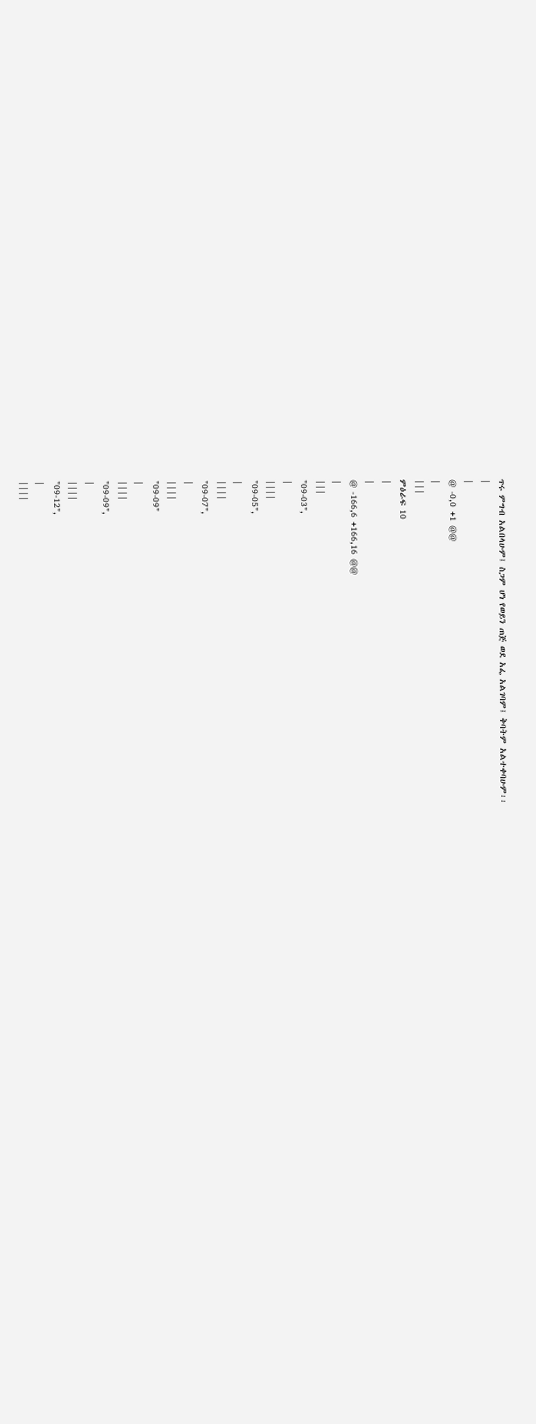ጥሩ ምግብ አልበላሁም፤ ስጋም ሆነ የወይን ጠጅ ወደ አፌ አልገባም፤ ቅባትም አልተቀባሁም፡፡
|
|
@ -0,0 +1 @@
|
|||
ምዕራፍ 10
|
|
@ -166,6 +166,16 @@
|
|||
"09-03",
|
||||
"09-05",
|
||||
"09-07",
|
||||
"09-09"
|
||||
"09-09",
|
||||
"09-12",
|
||||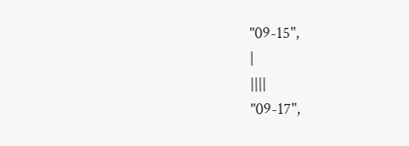"09-15",
|
||||
"09-17",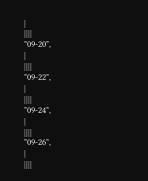|
||||
"09-20",
|
||||
"09-22",
|
||||
"09-24",
|
||||
"09-26",
|
||||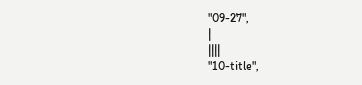"09-27",
|
||||
"10-title",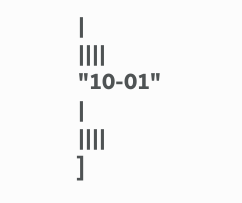|
||||
"10-01"
|
||||
]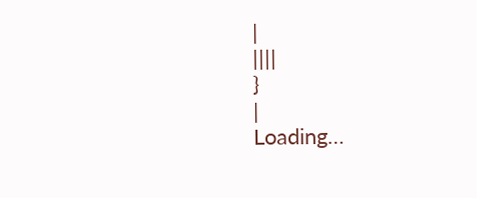|
||||
}
|
Loading…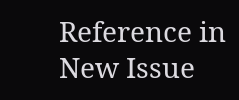Reference in New Issue